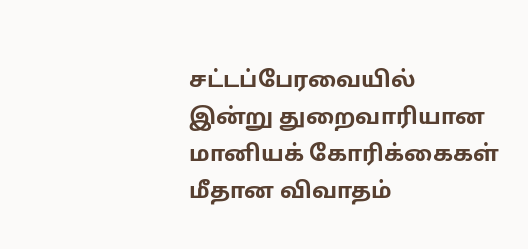சட்டப்பேரவையில் இன்று துறைவாரியான மானியக் கோரிக்கைகள் மீதான விவாதம்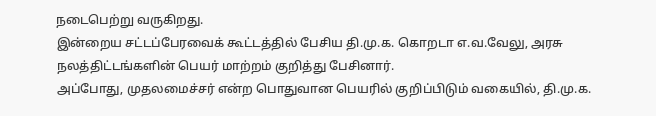நடைபெற்று வருகிறது.
இன்றைய சட்டப்பேரவைக் கூட்டத்தில் பேசிய தி.மு.க. கொறடா எ.வ.வேலு, அரசு நலத்திட்டங்களின் பெயர் மாற்றம் குறித்து பேசினார்.
அப்போது, முதலமைச்சர் என்ற பொதுவான பெயரில் குறிப்பிடும் வகையில், தி.மு.க.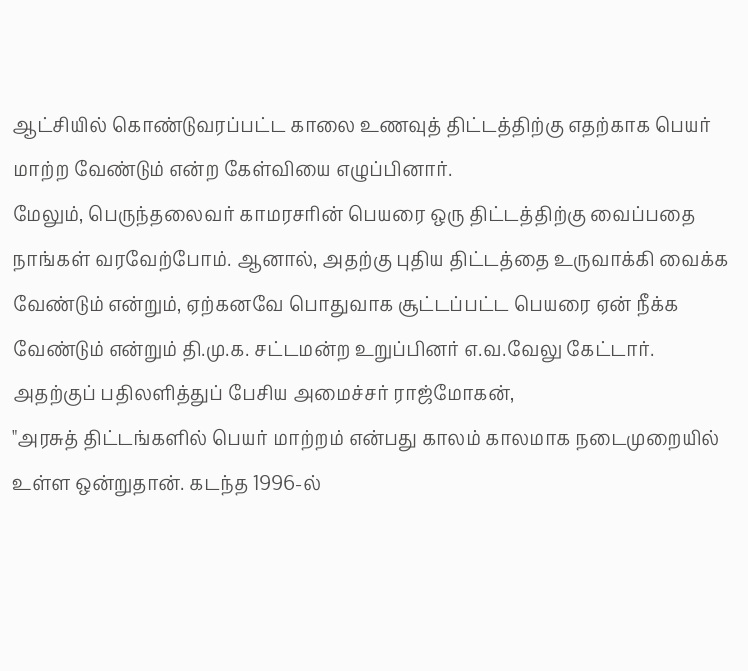ஆட்சியில் கொண்டுவரப்பட்ட காலை உணவுத் திட்டத்திற்கு எதற்காக பெயர் மாற்ற வேண்டும் என்ற கேள்வியை எழுப்பினார்.
மேலும், பெருந்தலைவர் காமரசரின் பெயரை ஒரு திட்டத்திற்கு வைப்பதை நாங்கள் வரவேற்போம். ஆனால், அதற்கு புதிய திட்டத்தை உருவாக்கி வைக்க வேண்டும் என்றும், ஏற்கனவே பொதுவாக சூட்டப்பட்ட பெயரை ஏன் நீக்க வேண்டும் என்றும் தி.மு.க. சட்டமன்ற உறுப்பினர் எ.வ.வேலு கேட்டார்.
அதற்குப் பதிலளித்துப் பேசிய அமைச்சர் ராஜ்மோகன்,
"அரசுத் திட்டங்களில் பெயர் மாற்றம் என்பது காலம் காலமாக நடைமுறையில் உள்ள ஒன்றுதான். கடந்த 1996-ல்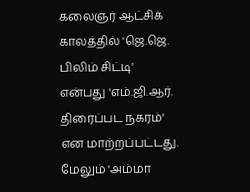கலைஞர் ஆட்சிக் காலத்தில் 'ஜெ.ஜெ. பிலிம் சிட்டி' என்பது 'எம்.ஜி.ஆர். திரைப்பட நகரம்' என மாற்றப்பட்டது.
மேலும் 'அம்மா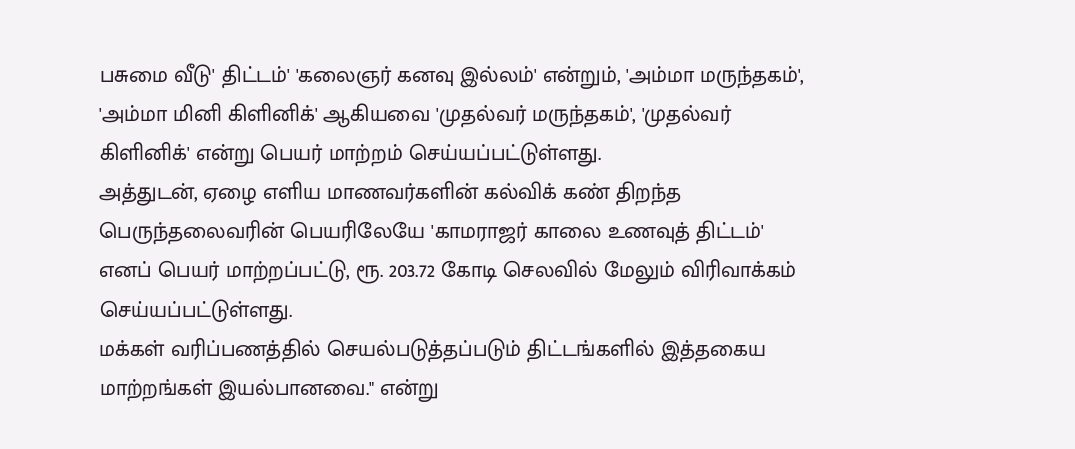பசுமை வீடு' திட்டம்' 'கலைஞர் கனவு இல்லம்' என்றும், 'அம்மா மருந்தகம்', 'அம்மா மினி கிளினிக்' ஆகியவை 'முதல்வர் மருந்தகம்', 'முதல்வர் கிளினிக்' என்று பெயர் மாற்றம் செய்யப்பட்டுள்ளது.
அத்துடன், ஏழை எளிய மாணவர்களின் கல்விக் கண் திறந்த பெருந்தலைவரின் பெயரிலேயே 'காமராஜர் காலை உணவுத் திட்டம்' எனப் பெயர் மாற்றப்பட்டு, ரூ. 203.72 கோடி செலவில் மேலும் விரிவாக்கம் செய்யப்பட்டுள்ளது.
மக்கள் வரிப்பணத்தில் செயல்படுத்தப்படும் திட்டங்களில் இத்தகைய மாற்றங்கள் இயல்பானவை." என்று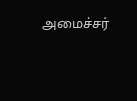அமைச்சர்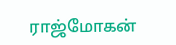ராஜ்மோகன்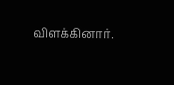விளக்கினார்.